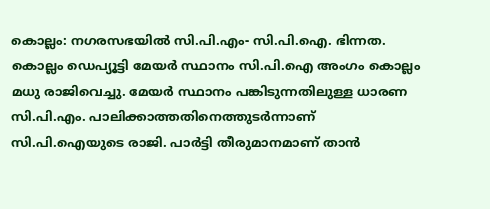കൊല്ലം: നഗരസഭയില്‍ സി.പി.എം- സി.പി.ഐ. ഭിന്നത. കൊല്ലം ഡെപ്യൂട്ടി മേയര്‍ സ്ഥാനം സി.പി.ഐ അംഗം കൊല്ലം മധു രാജിവെച്ചു. മേയര്‍ സ്ഥാനം പങ്കിടുന്നതിലുള്ള ധാരണ സി.പി.എം. പാലിക്കാത്തതിനെത്തുടര്‍ന്നാണ് സി.പി.ഐയുടെ രാജി. പാര്‍ട്ടി തീരുമാനമാണ് താന്‍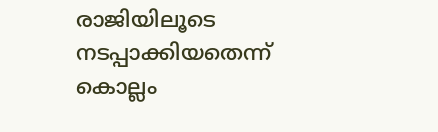രാജിയിലൂടെ നടപ്പാക്കിയതെന്ന് കൊല്ലം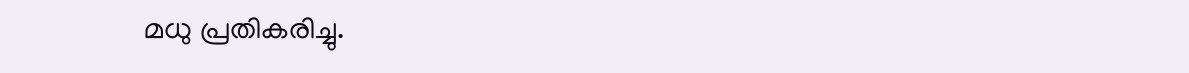മധു പ്രതികരിച്ചു.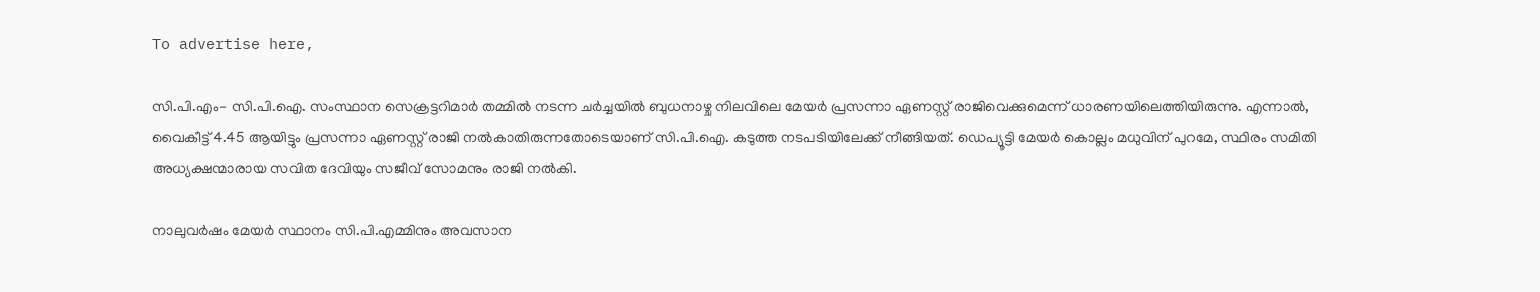To advertise here,

സി.പി.എം- സി.പി.ഐ. സംസ്ഥാന സെക്രട്ടറിമാര്‍ തമ്മില്‍ നടന്ന ചര്‍ച്ചയില്‍ ബുധനാഴ്ച നിലവിലെ മേയര്‍ പ്രസന്നാ ഏണസ്റ്റ് രാജിവെക്കുമെന്ന് ധാരണയിലെത്തിയിരുന്നു. എന്നാല്‍, വൈകീട്ട് 4.45 ആയിട്ടും പ്രസന്നാ ഏണസ്റ്റ് രാജി നല്‍കാതിരുന്നതോടെയാണ് സി.പി.ഐ. കടുത്ത നടപടിയിലേക്ക് നീങ്ങിയത്. ഡെപ്യൂട്ടി മേയര്‍ കൊല്ലം മധുവിന് പുറമേ, സ്ഥിരം സമിതി അധ്യക്ഷന്മാരായ സവിത ദേവിയും സജീവ് സോമനും രാജി നല്‍കി.

നാലുവര്‍ഷം മേയര്‍ സ്ഥാനം സി.പി.എമ്മിനും അവസാന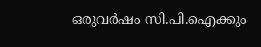ഒരുവര്‍ഷം സി.പി.ഐക്കും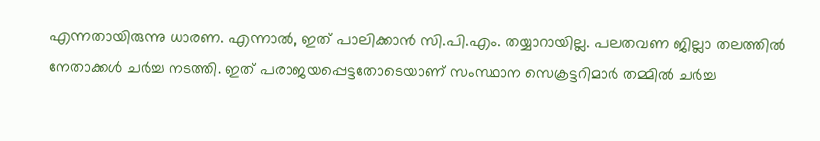എന്നതായിരുന്നു ധാരണ. എന്നാല്‍, ഇത് പാലിക്കാന്‍ സി.പി.എം. തയ്യാറായില്ല. പലതവണ ജില്ലാ തലത്തില്‍ നേതാക്കള്‍ ചര്‍ച്ച നടത്തി. ഇത് പരാജയപ്പെട്ടതോടെയാണ് സംസ്ഥാന സെക്രട്ടറിമാര്‍ തമ്മില്‍ ചര്‍ച്ച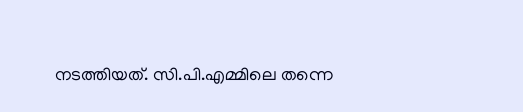നടത്തിയത്. സി.പി.എമ്മിലെ തന്നെ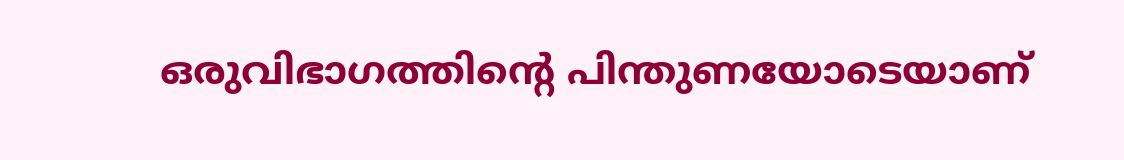ഒരുവിഭാഗത്തിന്റെ പിന്തുണയോടെയാണ്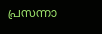പ്രസന്നാ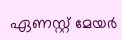ഏണസ്റ്റ് മേയര്‍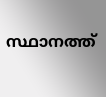സ്ഥാനത്ത്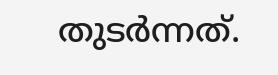തുടര്‍ന്നത്.